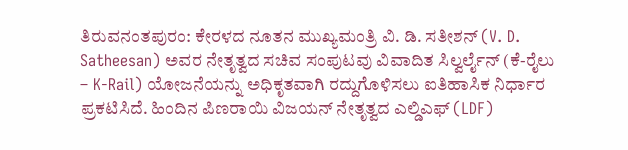ತಿರುವನಂತಪುರಂ: ಕೇರಳದ ನೂತನ ಮುಖ್ಯಮಂತ್ರಿ ವಿ. ಡಿ. ಸತೀಶನ್ (V. D. Satheesan) ಅವರ ನೇತೃತ್ವದ ಸಚಿವ ಸಂಪುಟವು ವಿವಾದಿತ ಸಿಲ್ವರ್ಲೈನ್ (ಕೆ-ರೈಲು – K-Rail) ಯೋಜನೆಯನ್ನು ಅಧಿಕೃತವಾಗಿ ರದ್ದುಗೊಳಿಸಲು ಐತಿಹಾಸಿಕ ನಿರ್ಧಾರ ಪ್ರಕಟಿಸಿದೆ. ಹಿಂದಿನ ಪಿಣರಾಯಿ ವಿಜಯನ್ ನೇತೃತ್ವದ ಎಲ್ಡಿಎಫ್ (LDF)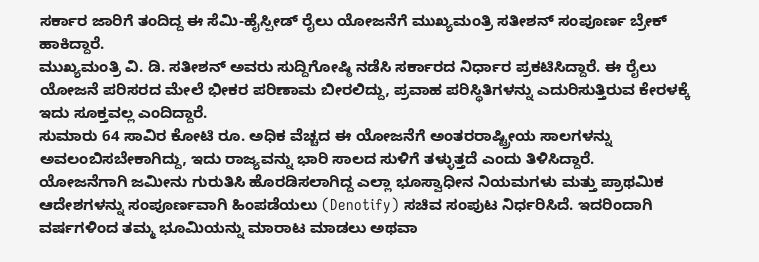ಸರ್ಕಾರ ಜಾರಿಗೆ ತಂದಿದ್ದ ಈ ಸೆಮಿ-ಹೈಸ್ಪೀಡ್ ರೈಲು ಯೋಜನೆಗೆ ಮುಖ್ಯಮಂತ್ರಿ ಸತೀಶನ್ ಸಂಪೂರ್ಣ ಬ್ರೇಕ್ ಹಾಕಿದ್ದಾರೆ.
ಮುಖ್ಯಮಂತ್ರಿ ವಿ. ಡಿ. ಸತೀಶನ್ ಅವರು ಸುದ್ದಿಗೋಷ್ಠಿ ನಡೆಸಿ ಸರ್ಕಾರದ ನಿರ್ಧಾರ ಪ್ರಕಟಿಸಿದ್ದಾರೆ. ಈ ರೈಲು ಯೋಜನೆ ಪರಿಸರದ ಮೇಲೆ ಭೀಕರ ಪರಿಣಾಮ ಬೀರಲಿದ್ದು, ಪ್ರವಾಹ ಪರಿಸ್ಥಿತಿಗಳನ್ನು ಎದುರಿಸುತ್ತಿರುವ ಕೇರಳಕ್ಕೆ ಇದು ಸೂಕ್ತವಲ್ಲ ಎಂದಿದ್ದಾರೆ.
ಸುಮಾರು 64 ಸಾವಿರ ಕೋಟಿ ರೂ. ಅಧಿಕ ವೆಚ್ಚದ ಈ ಯೋಜನೆಗೆ ಅಂತರರಾಷ್ಟ್ರೀಯ ಸಾಲಗಳನ್ನು ಅವಲಂಬಿಸಬೇಕಾಗಿದ್ದು, ಇದು ರಾಜ್ಯವನ್ನು ಭಾರಿ ಸಾಲದ ಸುಳಿಗೆ ತಳ್ಳುತ್ತದೆ ಎಂದು ತಿಳಿಸಿದ್ದಾರೆ.
ಯೋಜನೆಗಾಗಿ ಜಮೀನು ಗುರುತಿಸಿ ಹೊರಡಿಸಲಾಗಿದ್ದ ಎಲ್ಲಾ ಭೂಸ್ವಾಧೀನ ನಿಯಮಗಳು ಮತ್ತು ಪ್ರಾಥಮಿಕ ಆದೇಶಗಳನ್ನು ಸಂಪೂರ್ಣವಾಗಿ ಹಿಂಪಡೆಯಲು (Denotify) ಸಚಿವ ಸಂಪುಟ ನಿರ್ಧರಿಸಿದೆ. ಇದರಿಂದಾಗಿ ವರ್ಷಗಳಿಂದ ತಮ್ಮ ಭೂಮಿಯನ್ನು ಮಾರಾಟ ಮಾಡಲು ಅಥವಾ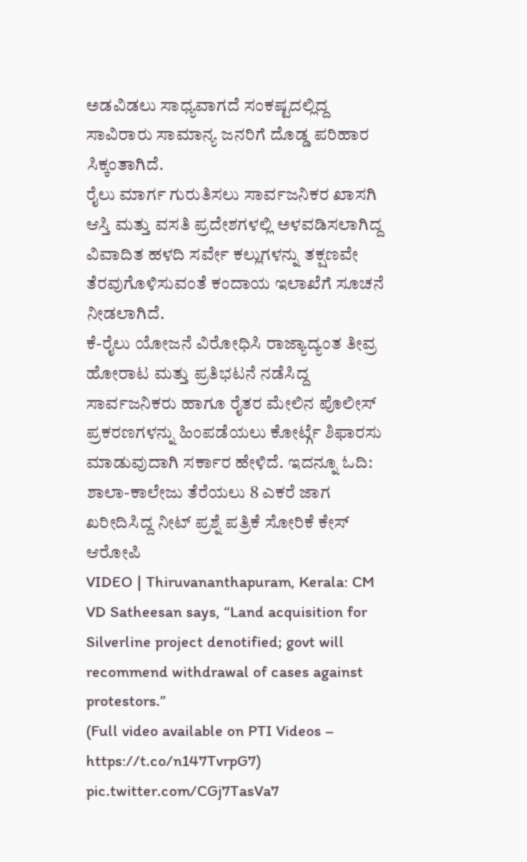ಅಡವಿಡಲು ಸಾಧ್ಯವಾಗದೆ ಸಂಕಷ್ಟದಲ್ಲಿದ್ದ ಸಾವಿರಾರು ಸಾಮಾನ್ಯ ಜನರಿಗೆ ದೊಡ್ಡ ಪರಿಹಾರ ಸಿಕ್ಕಂತಾಗಿದೆ.
ರೈಲು ಮಾರ್ಗ ಗುರುತಿಸಲು ಸಾರ್ವಜನಿಕರ ಖಾಸಗಿ ಆಸ್ತಿ ಮತ್ತು ವಸತಿ ಪ್ರದೇಶಗಳಲ್ಲಿ ಅಳವಡಿಸಲಾಗಿದ್ದ ವಿವಾದಿತ ಹಳದಿ ಸರ್ವೇ ಕಲ್ಲುಗಳನ್ನು ತಕ್ಷಣವೇ ತೆರವುಗೊಳಿಸುವಂತೆ ಕಂದಾಯ ಇಲಾಖೆಗೆ ಸೂಚನೆ ನೀಡಲಾಗಿದೆ.
ಕೆ-ರೈಲು ಯೋಜನೆ ವಿರೋಧಿಸಿ ರಾಜ್ಯಾದ್ಯಂತ ತೀವ್ರ ಹೋರಾಟ ಮತ್ತು ಪ್ರತಿಭಟನೆ ನಡೆಸಿದ್ದ ಸಾರ್ವಜನಿಕರು ಹಾಗೂ ರೈತರ ಮೇಲಿನ ಪೊಲೀಸ್ ಪ್ರಕರಣಗಳನ್ನು ಹಿಂಪಡೆಯಲು ಕೋರ್ಟ್ಗೆ ಶಿಫಾರಸು ಮಾಡುವುದಾಗಿ ಸರ್ಕಾರ ಹೇಳಿದೆ. ಇದನ್ನೂ ಓದಿ: ಶಾಲಾ-ಕಾಲೇಜು ತೆರೆಯಲು 8 ಎಕರೆ ಜಾಗ ಖರೀದಿಸಿದ್ದ ನೀಟ್ ಪ್ರಶ್ನೆ ಪತ್ರಿಕೆ ಸೋರಿಕೆ ಕೇಸ್ ಆರೋಪಿ
VIDEO | Thiruvananthapuram, Kerala: CM VD Satheesan says, “Land acquisition for Silverline project denotified; govt will recommend withdrawal of cases against protestors.”
(Full video available on PTI Videos – https://t.co/n147TvrpG7) pic.twitter.com/CGj7TasVa7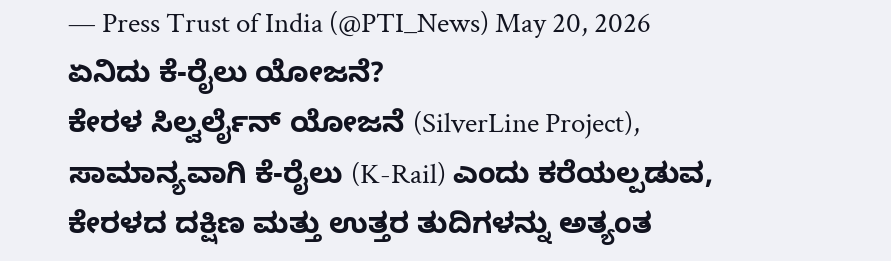— Press Trust of India (@PTI_News) May 20, 2026
ಏನಿದು ಕೆ-ರೈಲು ಯೋಜನೆ?
ಕೇರಳ ಸಿಲ್ವರ್ಲೈನ್ ಯೋಜನೆ (SilverLine Project), ಸಾಮಾನ್ಯವಾಗಿ ಕೆ-ರೈಲು (K-Rail) ಎಂದು ಕರೆಯಲ್ಪಡುವ, ಕೇರಳದ ದಕ್ಷಿಣ ಮತ್ತು ಉತ್ತರ ತುದಿಗಳನ್ನು ಅತ್ಯಂತ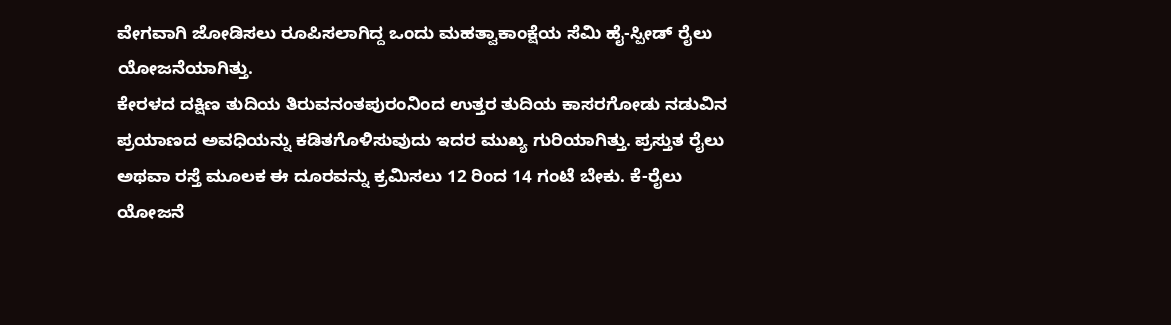ವೇಗವಾಗಿ ಜೋಡಿಸಲು ರೂಪಿಸಲಾಗಿದ್ದ ಒಂದು ಮಹತ್ವಾಕಾಂಕ್ಷೆಯ ಸೆಮಿ ಹೈ-ಸ್ಪೀಡ್ ರೈಲು ಯೋಜನೆಯಾಗಿತ್ತು.
ಕೇರಳದ ದಕ್ಷಿಣ ತುದಿಯ ತಿರುವನಂತಪುರಂನಿಂದ ಉತ್ತರ ತುದಿಯ ಕಾಸರಗೋಡು ನಡುವಿನ ಪ್ರಯಾಣದ ಅವಧಿಯನ್ನು ಕಡಿತಗೊಳಿಸುವುದು ಇದರ ಮುಖ್ಯ ಗುರಿಯಾಗಿತ್ತು. ಪ್ರಸ್ತುತ ರೈಲು ಅಥವಾ ರಸ್ತೆ ಮೂಲಕ ಈ ದೂರವನ್ನು ಕ್ರಮಿಸಲು 12 ರಿಂದ 14 ಗಂಟೆ ಬೇಕು. ಕೆ-ರೈಲು ಯೋಜನೆ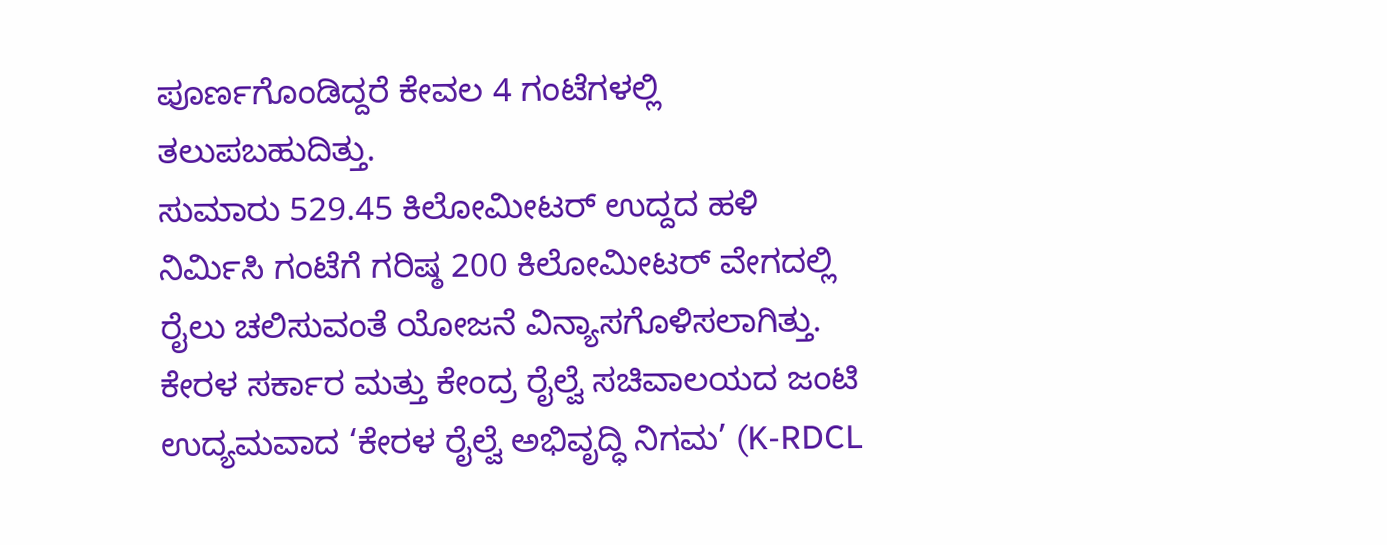ಪೂರ್ಣಗೊಂಡಿದ್ದರೆ ಕೇವಲ 4 ಗಂಟೆಗಳಲ್ಲಿ ತಲುಪಬಹುದಿತ್ತು.
ಸುಮಾರು 529.45 ಕಿಲೋಮೀಟರ್ ಉದ್ದದ ಹಳಿ ನಿರ್ಮಿಸಿ ಗಂಟೆಗೆ ಗರಿಷ್ಠ 200 ಕಿಲೋಮೀಟರ್ ವೇಗದಲ್ಲಿ ರೈಲು ಚಲಿಸುವಂತೆ ಯೋಜನೆ ವಿನ್ಯಾಸಗೊಳಿಸಲಾಗಿತ್ತು.
ಕೇರಳ ಸರ್ಕಾರ ಮತ್ತು ಕೇಂದ್ರ ರೈಲ್ವೆ ಸಚಿವಾಲಯದ ಜಂಟಿ ಉದ್ಯಮವಾದ ‘ಕೇರಳ ರೈಲ್ವೆ ಅಭಿವೃದ್ಧಿ ನಿಗಮ’ (K-RDCL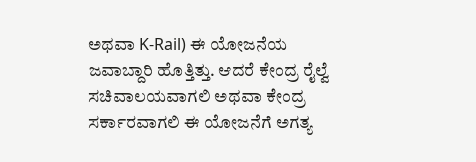ಅಥವಾ K-Rail) ಈ ಯೋಜನೆಯ ಜವಾಬ್ದಾರಿ ಹೊತ್ತಿತ್ತು. ಆದರೆ ಕೇಂದ್ರ ರೈಲ್ವೆ ಸಚಿವಾಲಯವಾಗಲಿ ಅಥವಾ ಕೇಂದ್ರ ಸರ್ಕಾರವಾಗಲಿ ಈ ಯೋಜನೆಗೆ ಅಗತ್ಯ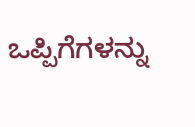ಒಪ್ಪಿಗೆಗಳನ್ನು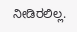ನೀಡಿರಲಿಲ್ಲ.